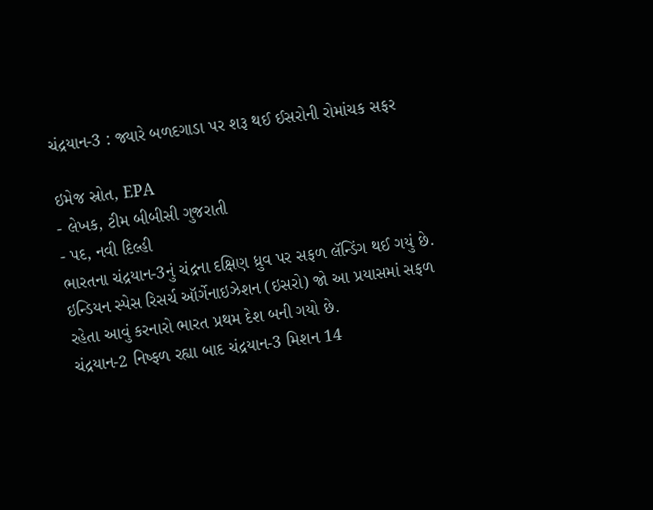ચંદ્રયાન-3 : જ્યારે બળદગાડા પર શરૂ થઈ ઈસરોની રોમાંચક સફર

ઇમેજ સ્રોત, EPA
- લેખક, ટીમ બીબીસી ગુજરાતી
- પદ, નવી દિલ્હી
ભારતના ચંદ્રયાન-3નું ચંદ્રના દક્ષિણ ધ્રુવ પર સફળ લૅન્ડિંગ થઈ ગયું છે. ઇન્ડિયન સ્પેસ રિસર્ચ ઑર્ગેનાઇઝેશન (ઇસરો) જો આ પ્રયાસમાં સફળ રહેતા આવું કરનારો ભારત પ્રથમ દેશ બની ગયો છે.
ચંદ્રયાન-2 નિષ્ફળ રહ્યા બાદ ચંદ્રયાન-3 મિશન 14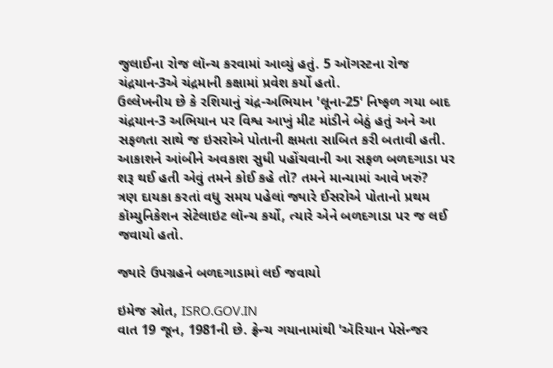જુલાઈના રોજ લૉન્ચ કરવામાં આવ્યું હતું. 5 ઑગસ્ટના રોજ ચંદ્રયાન-3એ ચંદ્રમાની કક્ષામાં પ્રવેશ કર્યો હતો.
ઉલ્લેખનીય છે કે રશિયાનું ચંદ્ર-અભિયાન 'લૂના-25' નિષ્ફળ ગયા બાદ ચંદ્રયાન-3 અભિયાન પર વિશ્વ આખું મીટ માંડીને બેઠું હતું અને આ સફળતા સાથે જ ઇસરોએ પોતાની ક્ષમતા સાબિત કરી બતાવી હતી.
આકાશને આંબીને અવકાશ સુધી પહોંચવાની આ સફળ બળદગાડા પર શરૂ થઈ હતી એવું તમને કોઈ કહે તો? તમને માન્યામાં આવે ખરું?
ત્રણ દાયકા કરતાં વધુ સમય પહેલાં જ્યારે ઈસરોએ પોતાનો પ્રથમ કૉમ્યુનિકેશન સેટેલાઇટ લૉન્ચ કર્યો, ત્યારે એને બળદગાડા પર જ લઈ જવાયો હતો.

જ્યારે ઉપગ્રહને બળદગાડામાં લઈ જવાયો

ઇમેજ સ્રોત, ISRO.GOV.IN
વાત 19 જૂન, 1981ની છે. ફ્રેન્ચ ગયાનામાંથી 'ઍરિયાન પેસેન્જર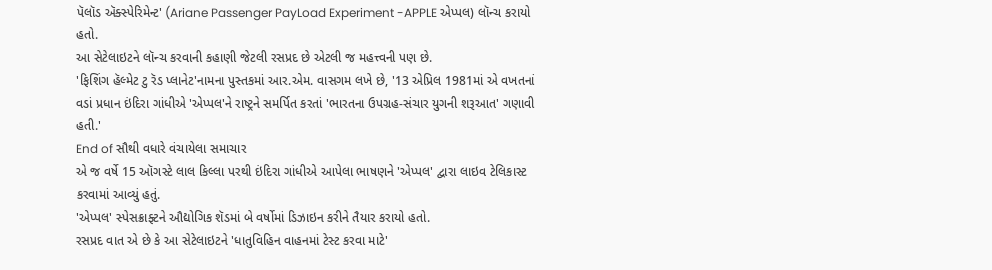પૅલૉડ ઍક્સ્પેરિમેન્ટ' (Ariane Passenger PayLoad Experiment -APPLE એપ્પલ) લૉન્ચ કરાયો હતો.
આ સેટેલાઇટને લૉન્ચ કરવાની કહાણી જેટલી રસપ્રદ છે એટલી જ મહત્ત્વની પણ છે.
'ફિશિંગ હૅલ્મેટ ટુ રૅડ પ્લાનેટ'નામના પુસ્તકમાં આર.એમ. વાસગમ લખે છે, '13 એપ્રિલ 1981માં એ વખતનાં વડાં પ્રધાન ઇંદિરા ગાંધીએ 'એપ્પલ'ને રાષ્ટ્રને સમર્પિત કરતાં 'ભારતના ઉપગ્રહ-સંચાર યુગની શરૂઆત' ગણાવી હતી.'
End of સૌથી વધારે વંચાયેલા સમાચાર
એ જ વર્ષે 15 ઑગસ્ટે લાલ કિલ્લા પરથી ઇંદિરા ગાંધીએ આપેલા ભાષણને 'એપ્પલ' દ્વારા લાઇવ ટેલિકાસ્ટ કરવામાં આવ્યું હતું.
'એપ્પલ' સ્પેસક્રાફ્ટને ઔદ્યોગિક શૅડમાં બે વર્ષોમાં ડિઝાઇન કરીને તૈયાર કરાયો હતો.
રસપ્રદ વાત એ છે કે આ સેટેલાઇટને 'ધાતુવિહિન વાહનમાં ટેસ્ટ કરવા માટે'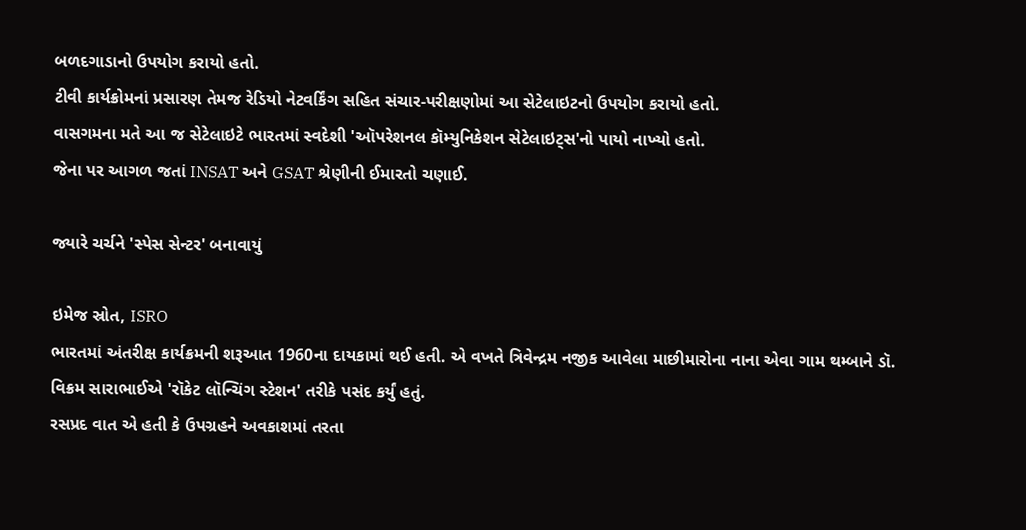બળદગાડાનો ઉપયોગ કરાયો હતો.
ટીવી કાર્યક્રોમનાં પ્રસારણ તેમજ રેડિયો નેટવર્કિંગ સહિત સંચાર-પરીક્ષણોમાં આ સેટેલાઇટનો ઉપયોગ કરાયો હતો.
વાસગમના મતે આ જ સેટેલાઇટે ભારતમાં સ્વદેશી 'ઑપરેશનલ કૉમ્યુનિકેશન સેટેલાઇટ્સ'નો પાયો નાખ્યો હતો.
જેના પર આગળ જતાં INSAT અને GSAT શ્રેણીની ઈમારતો ચણાઈ.

જ્યારે ચર્ચને 'સ્પેસ સેન્ટર' બનાવાયું

ઇમેજ સ્રોત, ISRO
ભારતમાં અંતરીક્ષ કાર્યક્રમની શરૂઆત 1960ના દાયકામાં થઈ હતી. એ વખતે ત્રિવેન્દ્રમ નજીક આવેલા માછીમારોના નાના એવા ગામ થમ્બાને ડૉ. વિક્રમ સારાભાઈએ 'રૉકેટ લૉન્ચિંગ સ્ટેશન' તરીકે પસંદ કર્યું હતું.
રસપ્રદ વાત એ હતી કે ઉપગ્રહને અવકાશમાં તરતા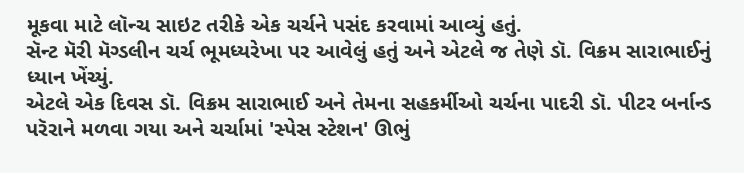મૂકવા માટે લૉન્ચ સાઇટ તરીકે એક ચર્ચને પસંદ કરવામાં આવ્યું હતું.
સૅન્ટ મૅરી મૅગ્ડલીન ચર્ચ ભૂમધ્યરેખા પર આવેલું હતું અને એટલે જ તેણે ડૉ. વિક્રમ સારાભાઈનું ધ્યાન ખેંચ્યું.
એટલે એક દિવસ ડૉ. વિક્રમ સારાભાઈ અને તેમના સહકર્મીઓ ચર્ચના પાદરી ડૉ. પીટર બર્નાન્ડ પરૅરાને મળવા ગયા અને ચર્ચામાં 'સ્પેસ સ્ટેશન' ઊભું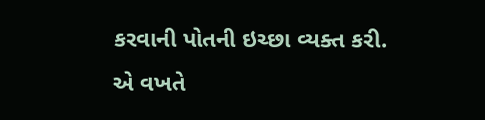કરવાની પોતની ઇચ્છા વ્યક્ત કરી.
એ વખતે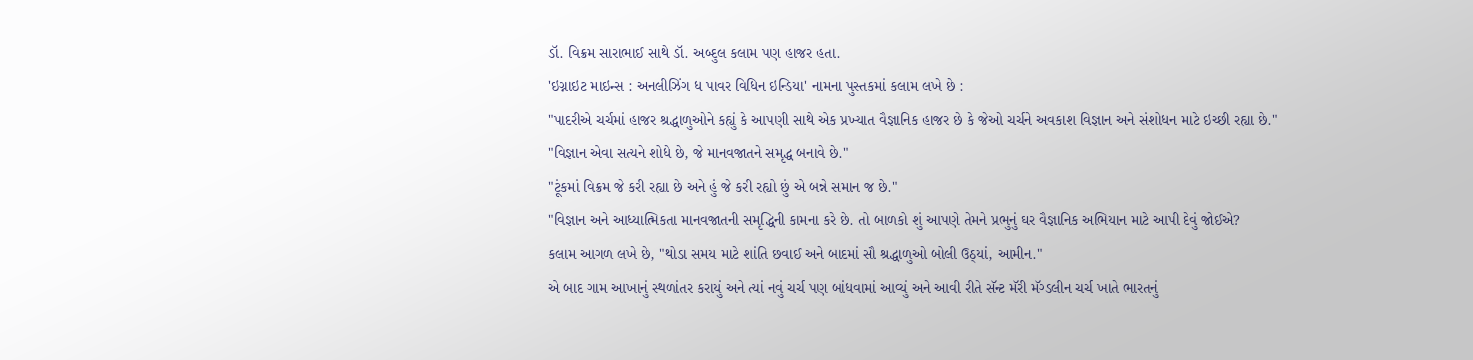ડૉ. વિક્રમ સારાભાઈ સાથે ડૉ. અબ્દુલ કલામ પણ હાજર હતા.
'ઇગ્નાઇટ માઇન્સ : અનલીઝિંગ ધ પાવર વિધિન ઇન્ડિયા' નામના પુસ્તકમાં કલામ લખે છે :
"પાદરીએ ચર્ચમાં હાજર શ્રદ્ધાળુઓને કહ્યું કે આપણી સાથે એક પ્રખ્યાત વૈજ્ઞાનિક હાજર છે કે જેઓ ચર્ચને અવકાશ વિજ્ઞાન અને સંશોધન માટે ઇચ્છી રહ્યા છે."
"વિજ્ઞાન એવા સત્યને શોધે છે, જે માનવજાતને સમૃદ્ધ બનાવે છે."
"ટૂંકમાં વિક્રમ જે કરી રહ્યા છે અને હું જે કરી રહ્યો છું એ બન્ને સમાન જ છે."
"વિજ્ઞાન અને આધ્યાત્મિકતા માનવજાતની સમૃદ્ધિની કામના કરે છે. તો બાળકો શું આપણે તેમને પ્રભુનું ઘર વૈજ્ઞાનિક અભિયાન માટે આપી દેવું જોઈએ?
કલામ આગળ લખે છે, "થોડા સમય માટે શાંતિ છવાઈ અને બાદમાં સૌ શ્રદ્ધાળુઓ બોલી ઉઠ્યાં, આમીન."
એ બાદ ગામ આખાનું સ્થળાંતર કરાયું અને ત્યાં નવું ચર્ચ પણ બાંધવામાં આવ્યું અને આવી રીતે સૅન્ટ મૅરી મૅગ્ડલીન ચર્ચ ખાતે ભારતનું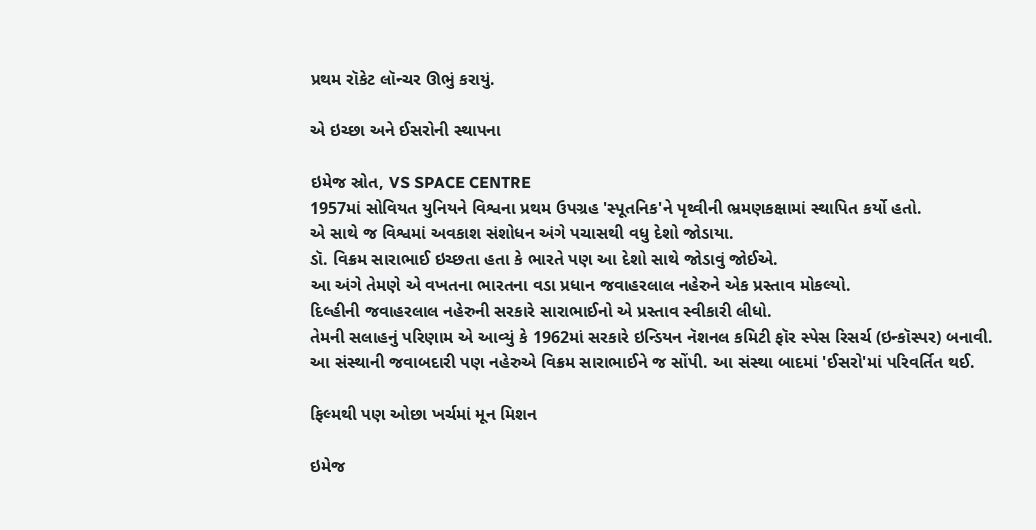પ્રથમ રૉકેટ લૉન્ચર ઊભું કરાયું.

એ ઇચ્છા અને ઈસરોની સ્થાપના

ઇમેજ સ્રોત, VS SPACE CENTRE
1957માં સોવિયત યુનિયને વિશ્વના પ્રથમ ઉપગ્રહ 'સ્પૂતનિક'ને પૃથ્વીની ભ્રમણકક્ષામાં સ્થાપિત કર્યો હતો.
એ સાથે જ વિશ્વમાં અવકાશ સંશોધન અંગે પચાસથી વધુ દેશો જોડાયા.
ડૉ. વિક્રમ સારાભાઈ ઇચ્છતા હતા કે ભારતે પણ આ દેશો સાથે જોડાવું જોઈએ.
આ અંગે તેમણે એ વખતના ભારતના વડા પ્રધાન જવાહરલાલ નહેરુને એક પ્રસ્તાવ મોકલ્યો.
દિલ્હીની જવાહરલાલ નહેરુની સરકારે સારાભાઈનો એ પ્રસ્તાવ સ્વીકારી લીધો.
તેમની સલાહનું પરિણામ એ આવ્યું કે 1962માં સરકારે ઇન્ડિયન નૅશનલ કમિટી ફૉર સ્પેસ રિસર્ચ (ઇન્કૉસ્પર) બનાવી.
આ સંસ્થાની જવાબદારી પણ નહેરુએ વિક્રમ સારાભાઈને જ સોંપી. આ સંસ્થા બાદમાં 'ઈસરો'માં પરિવર્તિત થઈ.

ફિલ્મથી પણ ઓછા ખર્ચમાં મૂન મિશન

ઇમેજ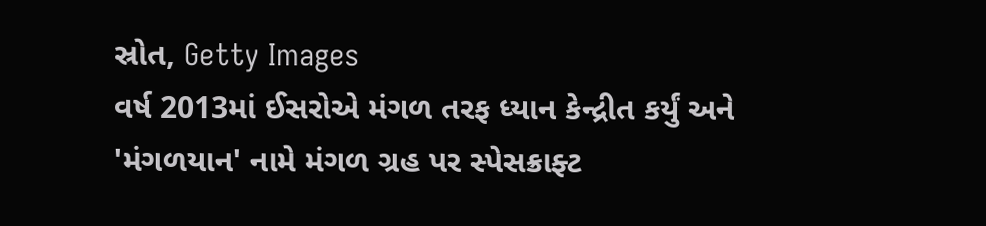સ્રોત, Getty Images
વર્ષ 2013માં ઈસરોએ મંગળ તરફ ધ્યાન કેન્દ્રીત કર્યું અને 'મંગળયાન' નામે મંગળ ગ્રહ પર સ્પેસક્રાફ્ટ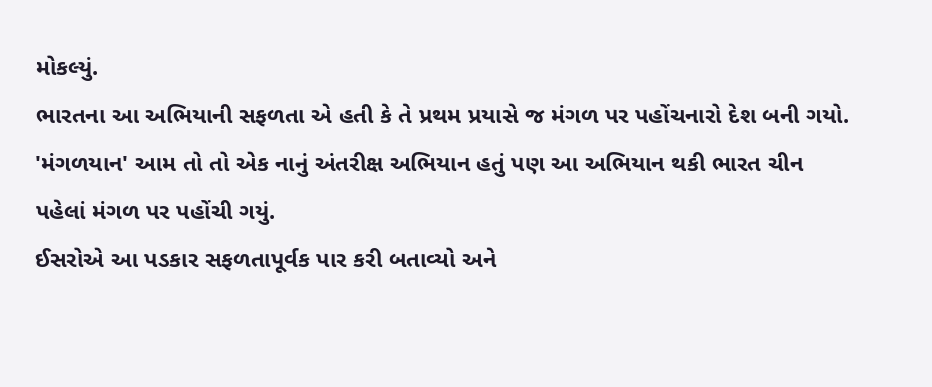મોકલ્યું.
ભારતના આ અભિયાની સફળતા એ હતી કે તે પ્રથમ પ્રયાસે જ મંગળ પર પહોંચનારો દેશ બની ગયો.
'મંગળયાન' આમ તો તો એક નાનું અંતરીક્ષ અભિયાન હતું પણ આ અભિયાન થકી ભારત ચીન પહેલાં મંગળ પર પહોંચી ગયું.
ઈસરોએ આ પડકાર સફળતાપૂર્વક પાર કરી બતાવ્યો અને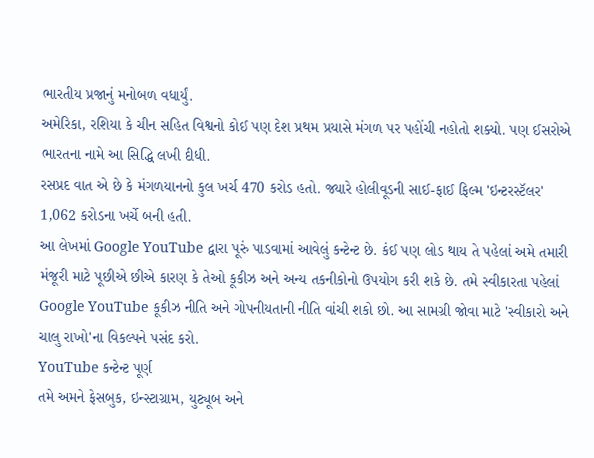ભારતીય પ્રજાનું મનોબળ વધાર્યું.
અમેરિકા, રશિયા કે ચીન સહિત વિશ્વનો કોઈ પણ દેશ પ્રથમ પ્રયાસે મંગળ પર પહોંચી નહોતો શક્યો. પણ ઈસરોએ ભારતના નામે આ સિદ્ધિ લખી દીધી.
રસપ્રદ વાત એ છે કે મંગળયાનનો કુલ ખર્ચ 470 કરોડ હતો. જ્યારે હોલીવૂડની સાઈ-ફાઈ ફિલ્મ 'ઇન્ટરસ્ટૅલર' 1,062 કરોડના ખર્ચે બની હતી.
આ લેખમાં Google YouTube દ્વારા પૂરું પાડવામાં આવેલું કન્ટેન્ટ છે. કંઈ પણ લોડ થાય તે પહેલાં અમે તમારી મંજૂરી માટે પૂછીએ છીએ કારણ કે તેઓ કૂકીઝ અને અન્ય તકનીકોનો ઉપયોગ કરી શકે છે. તમે સ્વીકારતા પહેલાં Google YouTube કૂકીઝ નીતિ અને ગોપનીયતાની નીતિ વાંચી શકો છો. આ સામગ્રી જોવા માટે 'સ્વીકારો અને ચાલુ રાખો'ના વિકલ્પને પસંદ કરો.
YouTube કન્ટેન્ટ પૂર્ણ
તમે અમને ફેસબુક, ઇન્સ્ટાગ્રામ, યુટ્યૂબ અને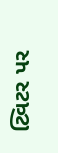ટ્વિટર પર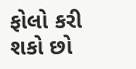ફોલો કરી શકો છો